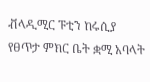ቭላዲሚር ፑቲን ከሩሲያ የፀጥታ ምክር ቤት ቋሚ አባላት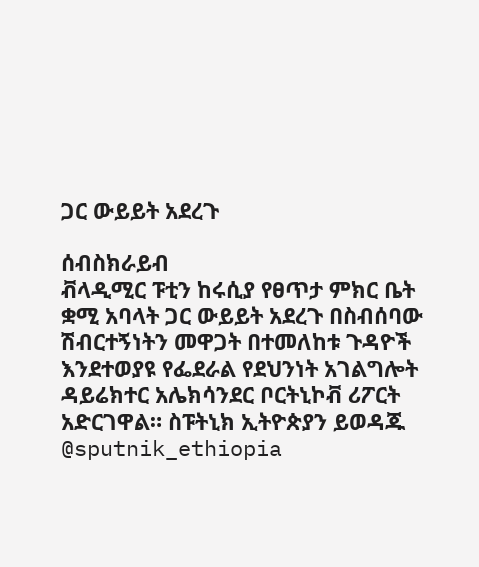ጋር ውይይት አደረጉ

ሰብስክራይብ
ቭላዲሚር ፑቲን ከሩሲያ የፀጥታ ምክር ቤት ቋሚ አባላት ጋር ውይይት አደረጉ በስብሰባው ሽብርተኝነትን መዋጋት በተመለከቱ ጉዳዮች እንደተወያዩ የፌደራል የደህንነት አገልግሎት ዳይሬክተር አሌክሳንደር ቦርትኒኮቭ ሪፖርት አድርገዋል። ስፑትኒክ ኢትዮጵያን ይወዳጁ @sputnik_ethiopia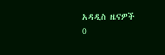አዳዲስ ዜናዎች
0